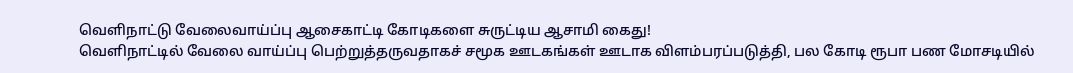வெளிநாட்டு வேலைவாய்ப்பு ஆசைகாட்டி கோடிகளை சுருட்டிய ஆசாமி கைது!
வெளிநாட்டில் வேலை வாய்ப்பு பெற்றுத்தருவதாகச் சமூக ஊடகங்கள் ஊடாக விளம்பரப்படுத்தி, பல கோடி ரூபா பண மோசடியில்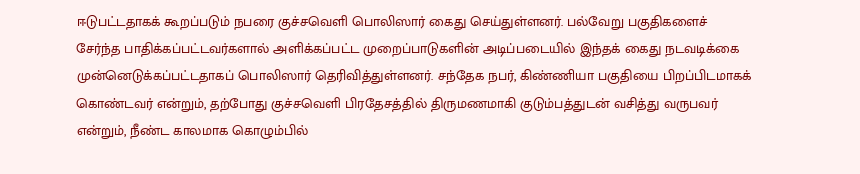ஈடுபட்டதாகக் கூறப்படும் நபரை குச்சவெளி பொலிஸார் கைது செய்துள்ளனர். பல்வேறு பகுதிகளைச் சேர்ந்த பாதிக்கப்பட்டவர்களால் அளிக்கப்பட்ட முறைப்பாடுகளின் அடிப்படையில் இந்தக் கைது நடவடிக்கை முன்னெடுக்கப்பட்டதாகப் பொலிஸார் தெரிவித்துள்ளனர். சந்தேக நபர், கிண்ணியா பகுதியை பிறப்பிடமாகக் கொண்டவர் என்றும், தற்போது குச்சவெளி பிரதேசத்தில் திருமணமாகி குடும்பத்துடன் வசித்து வருபவர் என்றும், நீண்ட காலமாக கொழும்பில்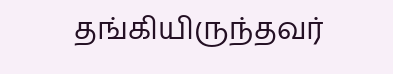தங்கியிருந்தவர்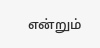என்றும்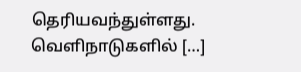தெரியவந்துள்ளது. வெளிநாடுகளில் […]